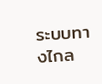ระบบทางไกล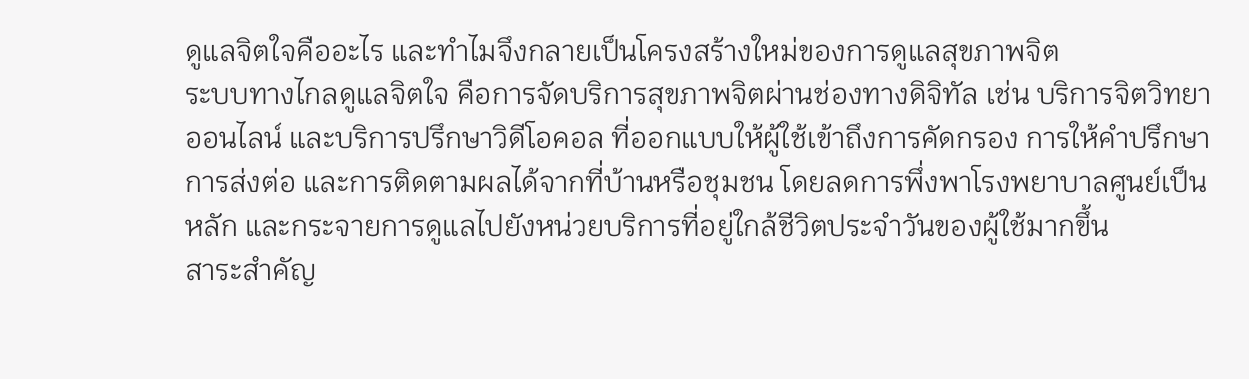ดูแลจิตใจคืออะไร และทำไมจึงกลายเป็นโครงสร้างใหม่ของการดูแลสุขภาพจิต
ระบบทางไกลดูแลจิตใจ คือการจัดบริการสุขภาพจิตผ่านช่องทางดิจิทัล เช่น บริการจิตวิทยาออนไลน์ และบริการปรึกษาวิดีโอคอล ที่ออกแบบให้ผู้ใช้เข้าถึงการคัดกรอง การให้คำปรึกษา การส่งต่อ และการติดตามผลได้จากที่บ้านหรือชุมชน โดยลดการพึ่งพาโรงพยาบาลศูนย์เป็นหลัก และกระจายการดูแลไปยังหน่วยบริการที่อยู่ใกล้ชีวิตประจำวันของผู้ใช้มากขึ้น
สาระสำคัญ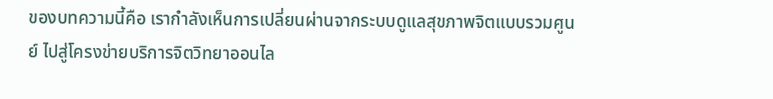ของบทความนี้คือ เรากำลังเห็นการเปลี่ยนผ่านจากระบบดูแลสุขภาพจิตแบบรวมศูนย์ ไปสู่โครงข่ายบริการจิตวิทยาออนไล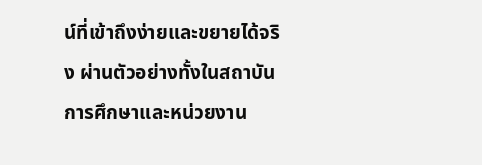น์ที่เข้าถึงง่ายและขยายได้จริง ผ่านตัวอย่างทั้งในสถาบันการศึกษาและหน่วยงาน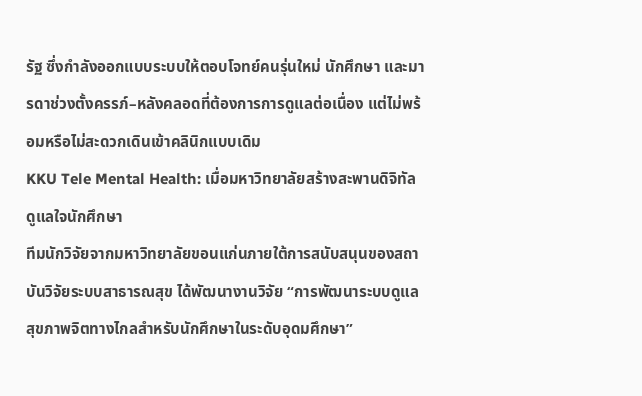รัฐ ซึ่งกำลังออกแบบระบบให้ตอบโจทย์คนรุ่นใหม่ นักศึกษา และมารดาช่วงตั้งครรภ์–หลังคลอดที่ต้องการการดูแลต่อเนื่อง แต่ไม่พร้อมหรือไม่สะดวกเดินเข้าคลินิกแบบเดิม
KKU Tele Mental Health: เมื่อมหาวิทยาลัยสร้างสะพานดิจิทัลดูแลใจนักศึกษา
ทีมนักวิจัยจากมหาวิทยาลัยขอนแก่นภายใต้การสนับสนุนของสถาบันวิจัยระบบสาธารณสุข ได้พัฒนางานวิจัย “การพัฒนาระบบดูแลสุขภาพจิตทางไกลสำหรับนักศึกษาในระดับอุดมศึกษา”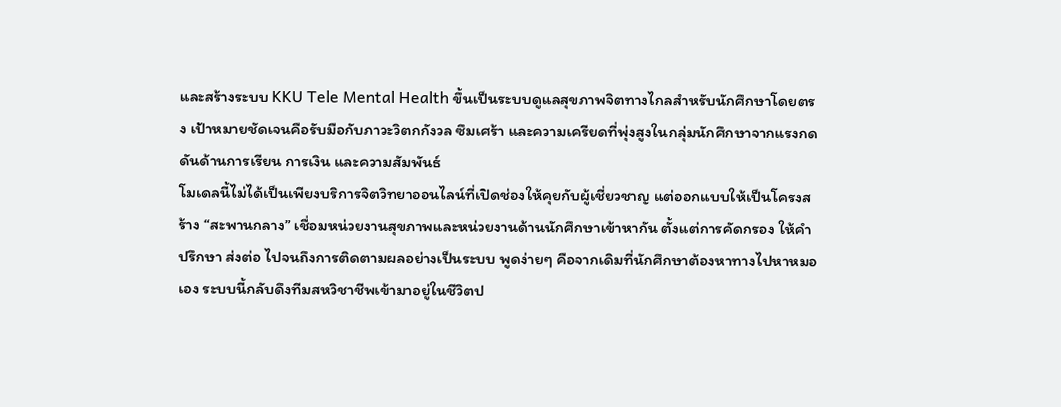และสร้างระบบ KKU Tele Mental Health ขึ้นเป็นระบบดูแลสุขภาพจิตทางไกลสำหรับนักศึกษาโดยตรง เป้าหมายชัดเจนคือรับมือกับภาวะวิตกกังวล ซึมเศร้า และความเครียดที่พุ่งสูงในกลุ่มนักศึกษาจากแรงกดดันด้านการเรียน การเงิน และความสัมพันธ์
โมเดลนี้ไม่ได้เป็นเพียงบริการจิตวิทยาออนไลน์ที่เปิดช่องให้คุยกับผู้เชี่ยวชาญ แต่ออกแบบให้เป็นโครงสร้าง “สะพานกลาง” เชื่อมหน่วยงานสุขภาพและหน่วยงานด้านนักศึกษาเข้าหากัน ตั้งแต่การคัดกรอง ให้คำปรึกษา ส่งต่อ ไปจนถึงการติดตามผลอย่างเป็นระบบ พูดง่ายๆ คือจากเดิมที่นักศึกษาต้องหาทางไปหาหมอเอง ระบบนี้กลับดึงทีมสหวิชาชีพเข้ามาอยู่ในชีวิตป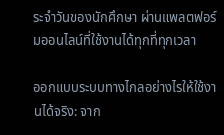ระจำวันของนักศึกษา ผ่านแพลตฟอร์มออนไลน์ที่ใช้งานได้ทุกที่ทุกเวลา

ออกแบบระบบทางไกลอย่างไรให้ใช้งานได้จริง: จาก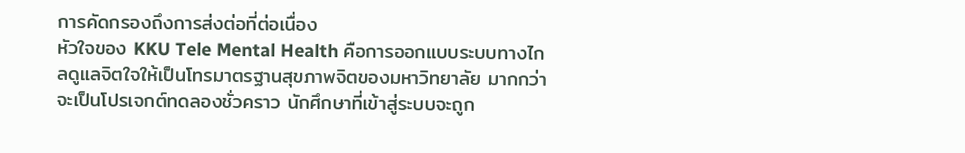การคัดกรองถึงการส่งต่อที่ต่อเนื่อง
หัวใจของ KKU Tele Mental Health คือการออกแบบระบบทางไกลดูแลจิตใจให้เป็นโทรมาตรฐานสุขภาพจิตของมหาวิทยาลัย มากกว่าจะเป็นโปรเจกต์ทดลองชั่วคราว นักศึกษาที่เข้าสู่ระบบจะถูก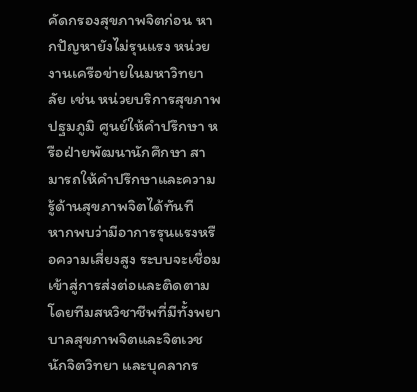คัดกรองสุขภาพจิตก่อน หากปัญหายังไม่รุนแรง หน่วยงานเครือข่ายในมหาวิทยาลัย เช่น หน่วยบริการสุขภาพปฐมภูมิ ศูนย์ให้คำปรึกษา หรือฝ่ายพัฒนานักศึกษา สามารถให้คำปรึกษาและความรู้ด้านสุขภาพจิตได้ทันที
หากพบว่ามีอาการรุนแรงหรือความเสี่ยงสูง ระบบจะเชื่อมเข้าสู่การส่งต่อและติดตาม โดยทีมสหวิชาชีพที่มีทั้งพยาบาลสุขภาพจิตและจิตเวช นักจิตวิทยา และบุคลากร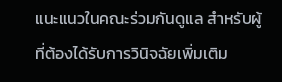แนะแนวในคณะร่วมกันดูแล สำหรับผู้ที่ต้องได้รับการวินิจฉัยเพิ่มเติม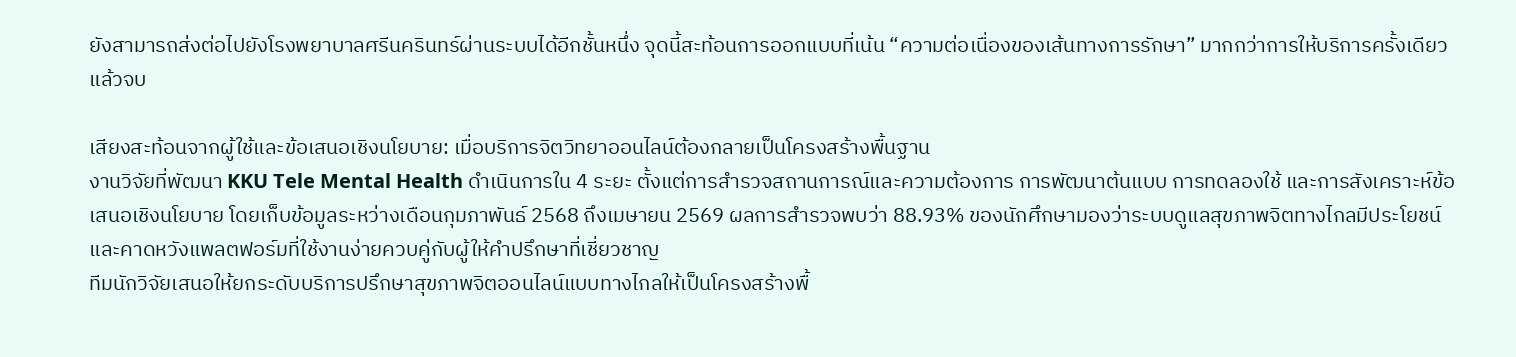ยังสามารถส่งต่อไปยังโรงพยาบาลศรีนครินทร์ผ่านระบบได้อีกชั้นหนึ่ง จุดนี้สะท้อนการออกแบบที่เน้น “ความต่อเนื่องของเส้นทางการรักษา” มากกว่าการให้บริการครั้งเดียวแล้วจบ

เสียงสะท้อนจากผู้ใช้และข้อเสนอเชิงนโยบาย: เมื่อบริการจิตวิทยาออนไลน์ต้องกลายเป็นโครงสร้างพื้นฐาน
งานวิจัยที่พัฒนา KKU Tele Mental Health ดำเนินการใน 4 ระยะ ตั้งแต่การสำรวจสถานการณ์และความต้องการ การพัฒนาต้นแบบ การทดลองใช้ และการสังเคราะห์ข้อเสนอเชิงนโยบาย โดยเก็บข้อมูลระหว่างเดือนกุมภาพันธ์ 2568 ถึงเมษายน 2569 ผลการสำรวจพบว่า 88.93% ของนักศึกษามองว่าระบบดูแลสุขภาพจิตทางไกลมีประโยชน์ และคาดหวังแพลตฟอร์มที่ใช้งานง่ายควบคู่กับผู้ให้คำปรึกษาที่เชี่ยวชาญ
ทีมนักวิจัยเสนอให้ยกระดับบริการปรึกษาสุขภาพจิตออนไลน์แบบทางไกลให้เป็นโครงสร้างพื้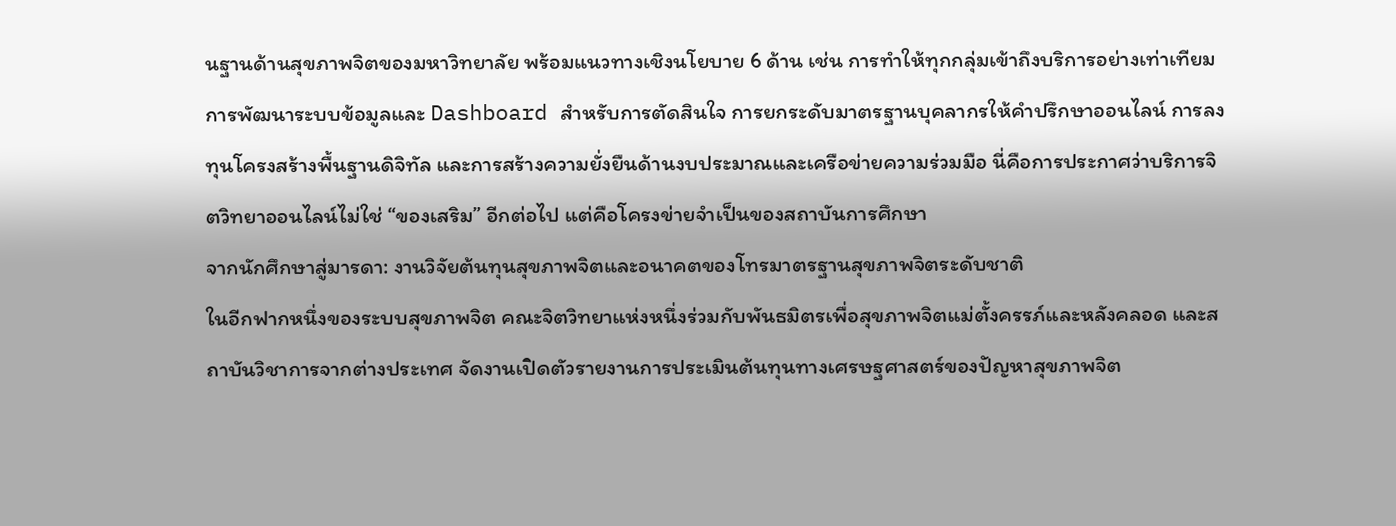นฐานด้านสุขภาพจิตของมหาวิทยาลัย พร้อมแนวทางเชิงนโยบาย 6 ด้าน เช่น การทำให้ทุกกลุ่มเข้าถึงบริการอย่างเท่าเทียม การพัฒนาระบบข้อมูลและ Dashboard สำหรับการตัดสินใจ การยกระดับมาตรฐานบุคลากรให้คำปรึกษาออนไลน์ การลงทุนโครงสร้างพื้นฐานดิจิทัล และการสร้างความยั่งยืนด้านงบประมาณและเครือข่ายความร่วมมือ นี่คือการประกาศว่าบริการจิตวิทยาออนไลน์ไม่ใช่ “ของเสริม” อีกต่อไป แต่คือโครงข่ายจำเป็นของสถาบันการศึกษา
จากนักศึกษาสู่มารดา: งานวิจัยต้นทุนสุขภาพจิตและอนาคตของโทรมาตรฐานสุขภาพจิตระดับชาติ
ในอีกฟากหนึ่งของระบบสุขภาพจิต คณะจิตวิทยาแห่งหนึ่งร่วมกับพันธมิตรเพื่อสุขภาพจิตแม่ตั้งครรภ์และหลังคลอด และสถาบันวิชาการจากต่างประเทศ จัดงานเปิดตัวรายงานการประเมินต้นทุนทางเศรษฐศาสตร์ของปัญหาสุขภาพจิต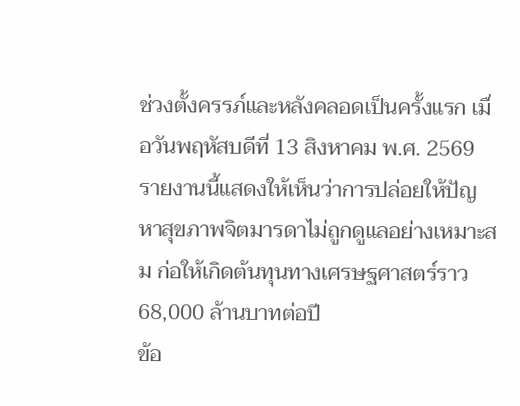ช่วงตั้งครรภ์และหลังคลอดเป็นครั้งแรก เมื่อวันพฤหัสบดีที่ 13 สิงหาคม พ.ศ. 2569 รายงานนี้แสดงให้เห็นว่าการปล่อยให้ปัญหาสุขภาพจิตมารดาไม่ถูกดูแลอย่างเหมาะสม ก่อให้เกิดต้นทุนทางเศรษฐศาสตร์ราว 68,000 ล้านบาทต่อปี
ข้อ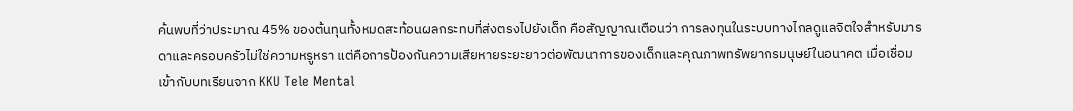ค้นพบที่ว่าประมาณ 45% ของต้นทุนทั้งหมดสะท้อนผลกระทบที่ส่งตรงไปยังเด็ก คือสัญญาณเตือนว่า การลงทุนในระบบทางไกลดูแลจิตใจสำหรับมารดาและครอบครัวไม่ใช่ความหรูหรา แต่คือการป้องกันความเสียหายระยะยาวต่อพัฒนาการของเด็กและคุณภาพทรัพยากรมนุษย์ในอนาคต เมื่อเชื่อมเข้ากับบทเรียนจาก KKU Tele Mental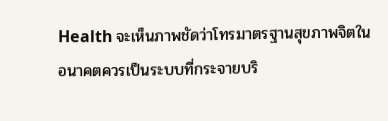Health จะเห็นภาพชัดว่าโทรมาตรฐานสุขภาพจิตในอนาคตควรเป็นระบบที่กระจายบริ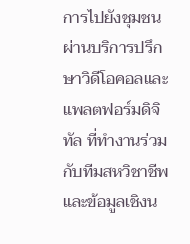การไปยังชุมชน ผ่านบริการปรึกษาวิดีโอคอลและแพลตฟอร์มดิจิทัล ที่ทำงานร่วมกับทีมสหวิชาชีพและข้อมูลเชิงน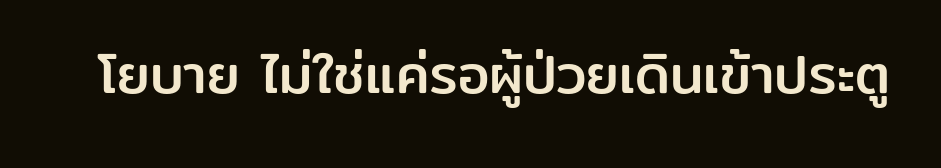โยบาย ไม่ใช่แค่รอผู้ป่วยเดินเข้าประตู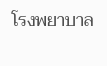โรงพยาบาล